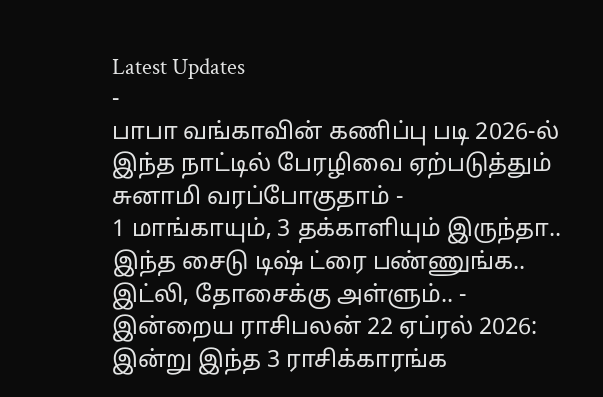Latest Updates
-
பாபா வங்காவின் கணிப்பு படி 2026-ல் இந்த நாட்டில் பேரழிவை ஏற்படுத்தும் சுனாமி வரப்போகுதாம் -
1 மாங்காயும், 3 தக்காளியும் இருந்தா.. இந்த சைடு டிஷ் ட்ரை பண்ணுங்க.. இட்லி, தோசைக்கு அள்ளும்.. -
இன்றைய ராசிபலன் 22 ஏப்ரல் 2026: இன்று இந்த 3 ராசிக்காரங்க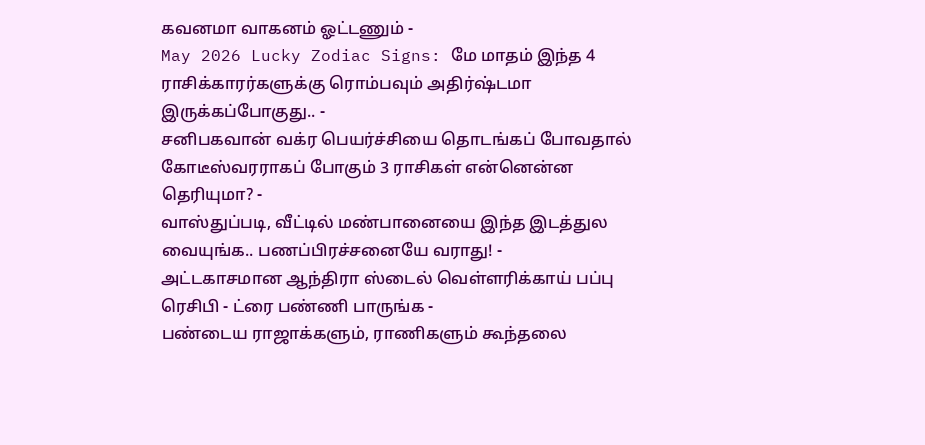கவனமா வாகனம் ஓட்டணும் -
May 2026 Lucky Zodiac Signs: மே மாதம் இந்த 4 ராசிக்காரர்களுக்கு ரொம்பவும் அதிர்ஷ்டமா இருக்கப்போகுது.. -
சனிபகவான் வக்ர பெயர்ச்சியை தொடங்கப் போவதால் கோடீஸ்வரராகப் போகும் 3 ராசிகள் என்னென்ன தெரியுமா? -
வாஸ்துப்படி, வீட்டில் மண்பானையை இந்த இடத்துல வையுங்க.. பணப்பிரச்சனையே வராது! -
அட்டகாசமான ஆந்திரா ஸ்டைல் வெள்ளரிக்காய் பப்பு ரெசிபி - ட்ரை பண்ணி பாருங்க -
பண்டைய ராஜாக்களும், ராணிகளும் கூந்தலை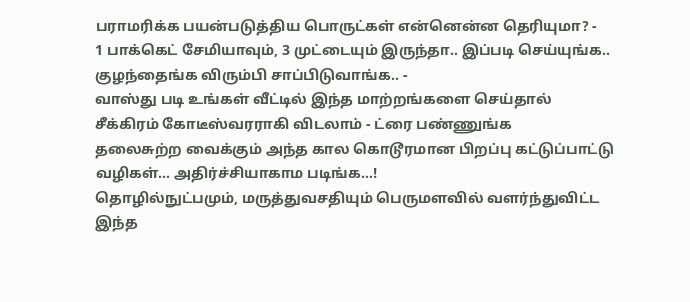பராமரிக்க பயன்படுத்திய பொருட்கள் என்னென்ன தெரியுமா? -
1 பாக்கெட் சேமியாவும், 3 முட்டையும் இருந்தா.. இப்படி செய்யுங்க.. குழந்தைங்க விரும்பி சாப்பிடுவாங்க.. -
வாஸ்து படி உங்கள் வீட்டில் இந்த மாற்றங்களை செய்தால் சீக்கிரம் கோடீஸ்வரராகி விடலாம் - ட்ரை பண்ணுங்க
தலைசுற்ற வைக்கும் அந்த கால கொடூரமான பிறப்பு கட்டுப்பாட்டு வழிகள்... அதிர்ச்சியாகாம படிங்க...!
தொழில்நுட்பமும், மருத்துவசதியும் பெருமளவில் வளர்ந்துவிட்ட இந்த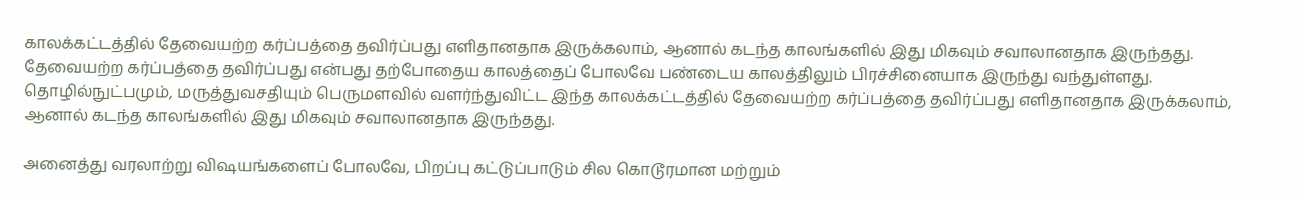காலக்கட்டத்தில் தேவையற்ற கர்ப்பத்தை தவிர்ப்பது எளிதானதாக இருக்கலாம், ஆனால் கடந்த காலங்களில் இது மிகவும் சவாலானதாக இருந்தது.
தேவையற்ற கர்ப்பத்தை தவிர்ப்பது என்பது தற்போதைய காலத்தைப் போலவே பண்டைய காலத்திலும் பிரச்சினையாக இருந்து வந்துள்ளது. தொழில்நுட்பமும், மருத்துவசதியும் பெருமளவில் வளர்ந்துவிட்ட இந்த காலக்கட்டத்தில் தேவையற்ற கர்ப்பத்தை தவிர்ப்பது எளிதானதாக இருக்கலாம், ஆனால் கடந்த காலங்களில் இது மிகவும் சவாலானதாக இருந்தது.

அனைத்து வரலாற்று விஷயங்களைப் போலவே, பிறப்பு கட்டுப்பாடும் சில கொடூரமான மற்றும்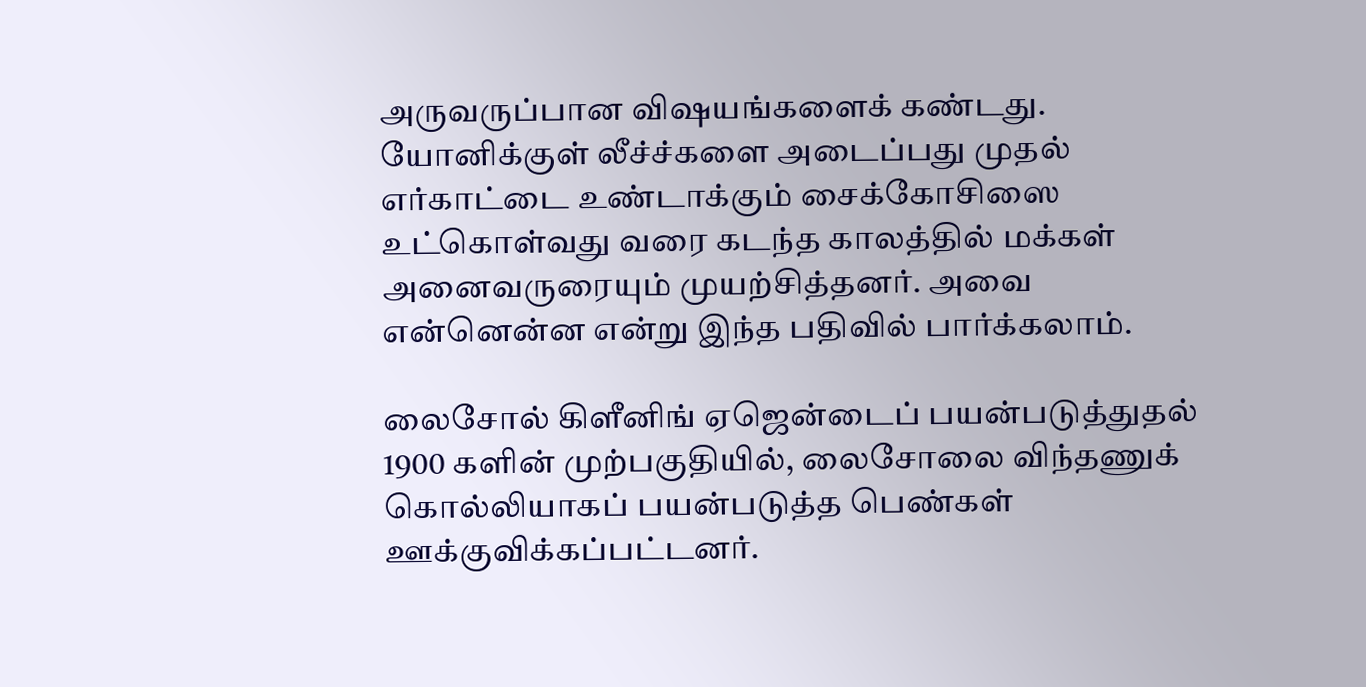அருவருப்பான விஷயங்களைக் கண்டது. யோனிக்குள் லீச்ச்களை அடைப்பது முதல் எர்காட்டை உண்டாக்கும் சைக்கோசிஸை உட்கொள்வது வரை கடந்த காலத்தில் மக்கள் அனைவருரையும் முயற்சித்தனர். அவை என்னென்ன என்று இந்த பதிவில் பார்க்கலாம்.

லைசோல் கிளீனிங் ஏஜென்டைப் பயன்படுத்துதல்
1900 களின் முற்பகுதியில், லைசோலை விந்தணுக் கொல்லியாகப் பயன்படுத்த பெண்கள் ஊக்குவிக்கப்பட்டனர்.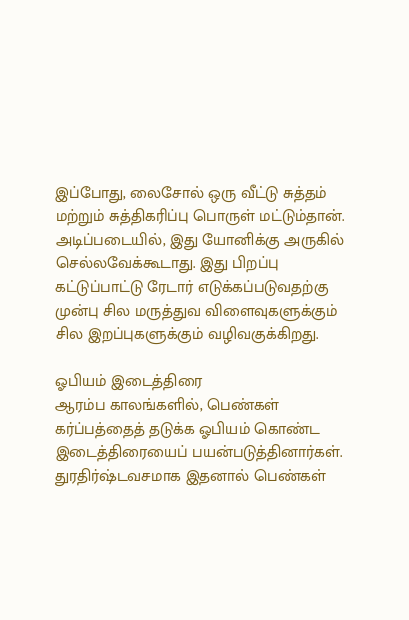இப்போது, லைசோல் ஒரு வீட்டு சுத்தம் மற்றும் சுத்திகரிப்பு பொருள் மட்டும்தான். அடிப்படையில், இது யோனிக்கு அருகில் செல்லவேக்கூடாது. இது பிறப்பு கட்டுப்பாட்டு ரேடார் எடுக்கப்படுவதற்கு முன்பு சில மருத்துவ விளைவுகளுக்கும் சில இறப்புகளுக்கும் வழிவகுக்கிறது.

ஓபியம் இடைத்திரை
ஆரம்ப காலங்களில், பெண்கள் கர்ப்பத்தைத் தடுக்க ஓபியம் கொண்ட இடைத்திரையைப் பயன்படுத்தினார்கள். துரதிர்ஷ்டவசமாக இதனால் பெண்கள்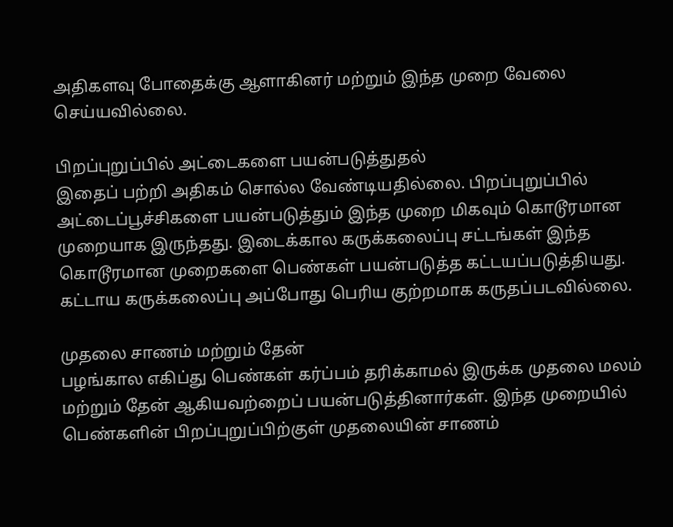அதிகளவு போதைக்கு ஆளாகினர் மற்றும் இந்த முறை வேலை செய்யவில்லை.

பிறப்புறுப்பில் அட்டைகளை பயன்படுத்துதல்
இதைப் பற்றி அதிகம் சொல்ல வேண்டியதில்லை. பிறப்புறுப்பில் அட்டைப்பூச்சிகளை பயன்படுத்தும் இந்த முறை மிகவும் கொடூரமான முறையாக இருந்தது. இடைக்கால கருக்கலைப்பு சட்டங்கள் இந்த கொடூரமான முறைகளை பெண்கள் பயன்படுத்த கட்டயப்படுத்தியது. கட்டாய கருக்கலைப்பு அப்போது பெரிய குற்றமாக கருதப்படவில்லை.

முதலை சாணம் மற்றும் தேன்
பழங்கால எகிப்து பெண்கள் கர்ப்பம் தரிக்காமல் இருக்க முதலை மலம் மற்றும் தேன் ஆகியவற்றைப் பயன்படுத்தினார்கள். இந்த முறையில் பெண்களின் பிறப்புறுப்பிற்குள் முதலையின் சாணம்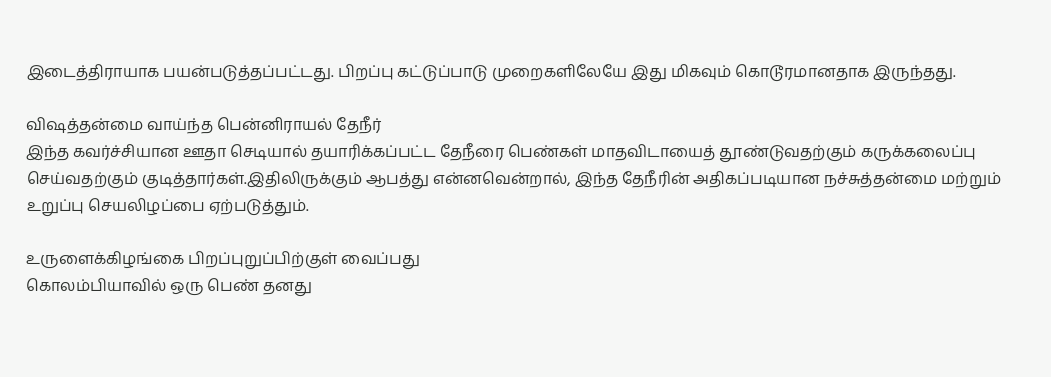இடைத்திராயாக பயன்படுத்தப்பட்டது. பிறப்பு கட்டுப்பாடு முறைகளிலேயே இது மிகவும் கொடூரமானதாக இருந்தது.

விஷத்தன்மை வாய்ந்த பென்னிராயல் தேநீர்
இந்த கவர்ச்சியான ஊதா செடியால் தயாரிக்கப்பட்ட தேநீரை பெண்கள் மாதவிடாயைத் தூண்டுவதற்கும் கருக்கலைப்பு செய்வதற்கும் குடித்தார்கள்.இதிலிருக்கும் ஆபத்து என்னவென்றால், இந்த தேநீரின் அதிகப்படியான நச்சுத்தன்மை மற்றும் உறுப்பு செயலிழப்பை ஏற்படுத்தும்.

உருளைக்கிழங்கை பிறப்புறுப்பிற்குள் வைப்பது
கொலம்பியாவில் ஒரு பெண் தனது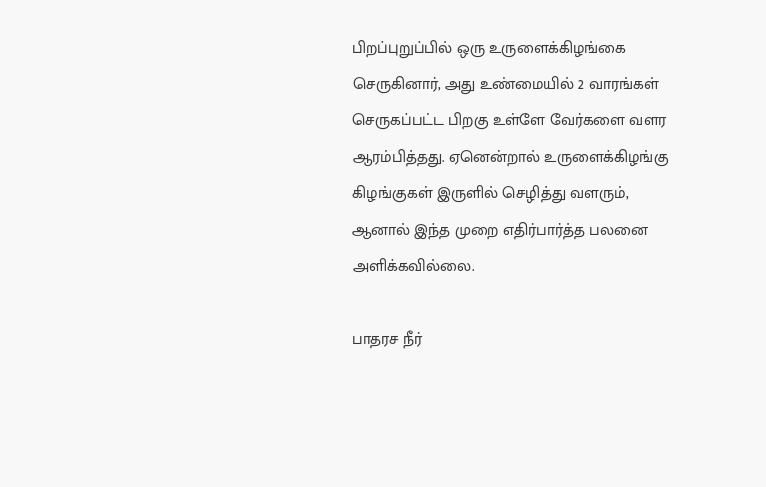பிறப்புறுப்பில் ஒரு உருளைக்கிழங்கை செருகினார், அது உண்மையில் 2 வாரங்கள் செருகப்பட்ட பிறகு உள்ளே வேர்களை வளர ஆரம்பித்தது. ஏனென்றால் உருளைக்கிழங்கு கிழங்குகள் இருளில் செழித்து வளரும், ஆனால் இந்த முறை எதிர்பார்த்த பலனை அளிக்கவில்லை.

பாதரச நீர்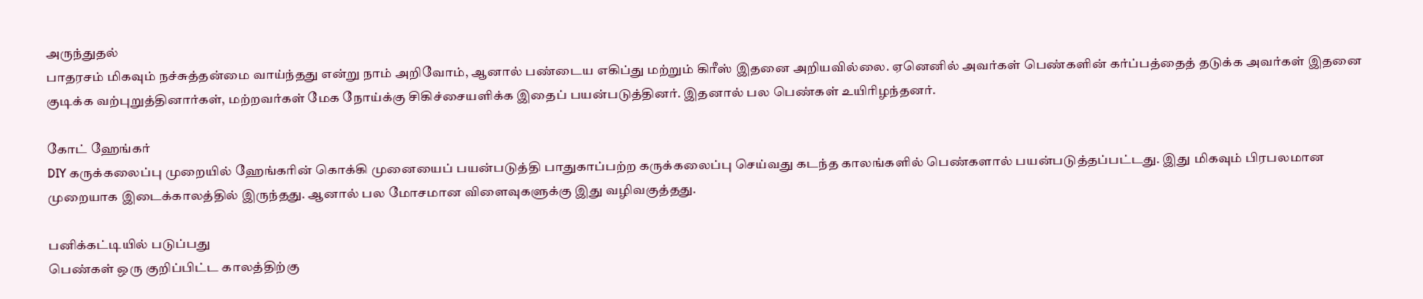அருந்துதல்
பாதரசம் மிகவும் நச்சுத்தன்மை வாய்ந்தது என்று நாம் அறிவோம், ஆனால் பண்டைய எகிப்து மற்றும் கிரீஸ் இதனை அறியவில்லை. ஏனெனில் அவர்கள் பெண்களின் கர்ப்பத்தைத் தடுக்க அவர்கள் இதனை குடிக்க வற்புறுத்தினார்கள், மற்றவர்கள் மேக நோய்க்கு சிகிச்சையளிக்க இதைப் பயன்படுத்தினர். இதனால் பல பெண்கள் உயிரிழந்தனர்.

கோட் ஹேங்கர்
DIY கருக்கலைப்பு முறையில் ஹேங்கரின் கொக்கி முனையைப் பயன்படுத்தி பாதுகாப்பற்ற கருக்கலைப்பு செய்வது கடந்த காலங்களில் பெண்களால் பயன்படுத்தப்பட்டது. இது மிகவும் பிரபலமான முறையாக இடைக்காலத்தில் இருந்தது. ஆனால் பல மோசமான விளைவுகளுக்கு இது வழிவகுத்தது.

பனிக்கட்டியில் படுப்பது
பெண்கள் ஒரு குறிப்பிட்ட காலத்திற்கு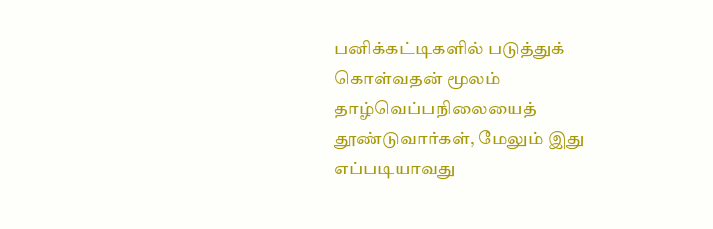பனிக்கட்டிகளில் படுத்துக் கொள்வதன் மூலம் தாழ்வெப்பநிலையைத் தூண்டுவார்கள், மேலும் இது எப்படியாவது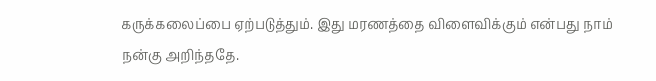கருக்கலைப்பை ஏற்படுத்தும். இது மரணத்தை விளைவிக்கும் என்பது நாம் நன்கு அறிந்ததே.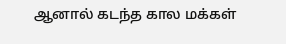ஆனால் கடந்த கால மக்கள்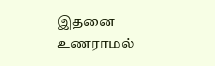இதனை உணராமல்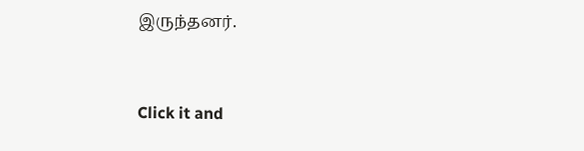இருந்தனர்.



Click it and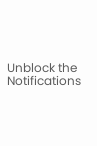Unblock the Notifications